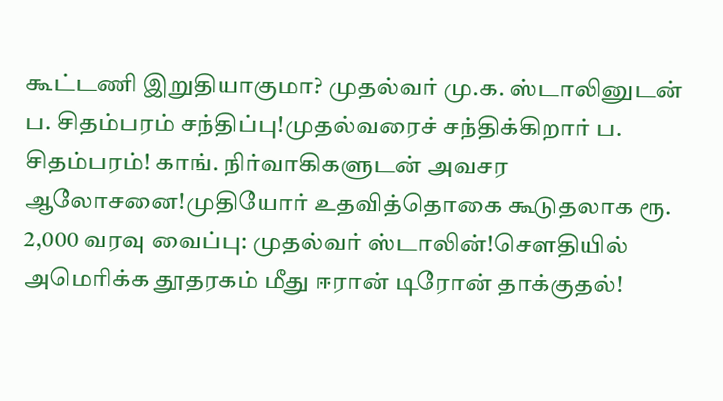கூட்டணி இறுதியாகுமா? முதல்வர் மு.க. ஸ்டாலினுடன் ப. சிதம்பரம் சந்திப்பு!முதல்வரைச் சந்திக்கிறார் ப. சிதம்பரம்! காங். நிர்வாகிகளுடன் அவசர ஆலோசனை!முதியோர் உதவித்தொகை கூடுதலாக ரூ. 2,000 வரவு வைப்பு: முதல்வர் ஸ்டாலின்!சௌதியில் அமெரிக்க தூதரகம் மீது ஈரான் டிரோன் தாக்குதல்!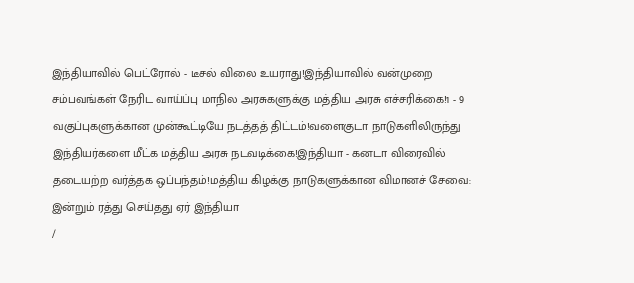இந்தியாவில் பெட்ரோல் - டீசல் விலை உயராது!இந்தியாவில் வன்முறை சம்பவங்கள் நேரிட வாய்ப்பு மாநில அரசுகளுக்கு மத்திய அரசு எச்சரிக்கை!1 - 9 வகுப்புகளுக்கான முன்கூட்டியே நடத்தத் திட்டம்!வளைகுடா நாடுகளிலிருந்து இந்தியர்களை மீட்க மத்திய அரசு நடவடிக்கை!இந்தியா - கனடா விரைவில் தடையற்ற வர்த்தக ஒப்பந்தம்!மத்திய கிழக்கு நாடுகளுக்கான விமானச் சேவை: இன்றும் ரத்து செய்தது ஏர் இந்தியா
/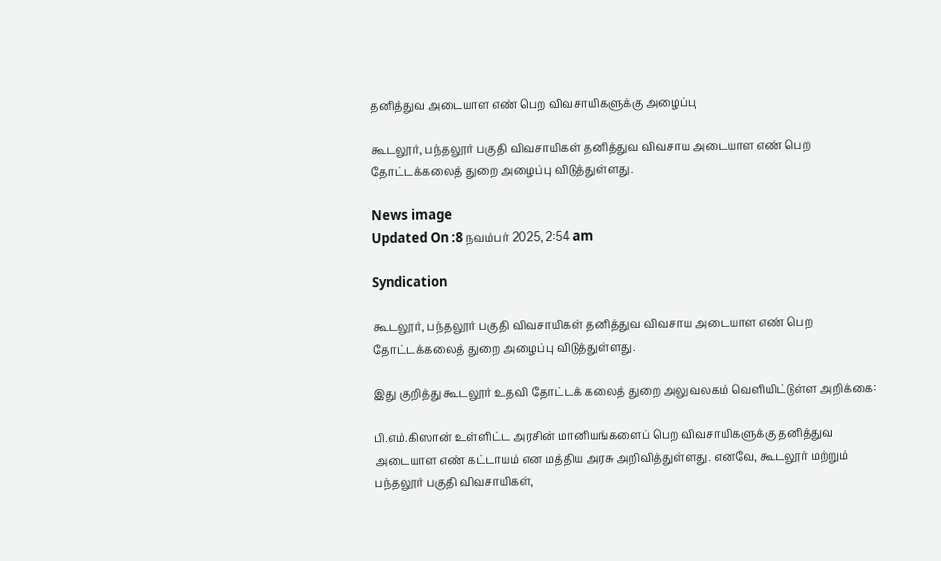தனித்துவ அடையாள எண் பெற விவசாயிகளுக்கு அழைப்பு

கூடலூர், பந்தலூர் பகுதி விவசாயிகள் தனித்துவ விவசாய அடையாள எண் பெற தோட்டக்கலைத் துறை அழைப்பு விடுத்துள்ளது.

News image
Updated On :8 நவம்பர் 2025, 2:54 am

Syndication

கூடலூர், பந்தலூர் பகுதி விவசாயிகள் தனித்துவ விவசாய அடையாள எண் பெற தோட்டக்கலைத் துறை அழைப்பு விடுத்துள்ளது.

இது குறித்து கூடலூர் உதவி தோட்டக் கலைத் துறை அலுவலகம் வெளியிட்டுள்ள அறிக்கை:

பி.எம்.கிஸான் உள்ளிட்ட அரசின் மானியங்களைப் பெற விவசாயிகளுக்கு தனித்துவ அடையாள எண் கட்டாயம் என மத்திய அரசு அறிவித்துள்ளது. எனவே, கூடலூர் மற்றும் பந்தலூர் பகுதி விவசாயிகள்,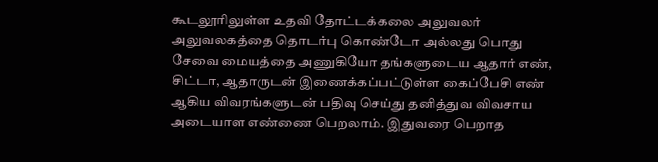கூடலூரிலுள்ள உதவி தோட்டக்கலை அலுவலர் அலுவலகத்தை தொடர்பு கொண்டோ அல்லது பொது சேவை மையத்தை அணுகியோ தங்களுடைய ஆதார் எண், சிட்டா, ஆதாருடன் இணைக்கப்பட்டுள்ள கைப்பேசி எண் ஆகிய விவரங்களுடன் பதிவு செய்து தனித்துவ விவசாய அடையாள எண்ணை பெறலாம். இதுவரை பெறாத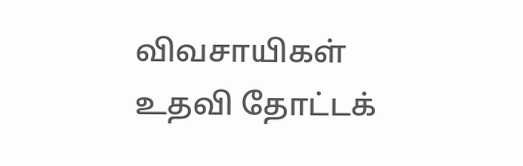விவசாயிகள் உதவி தோட்டக்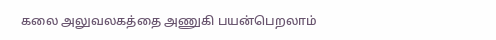கலை அலுவலகத்தை அணுகி பயன்பெறலாம்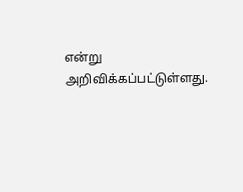என்று அறிவிக்கப்பட்டுள்ளது.